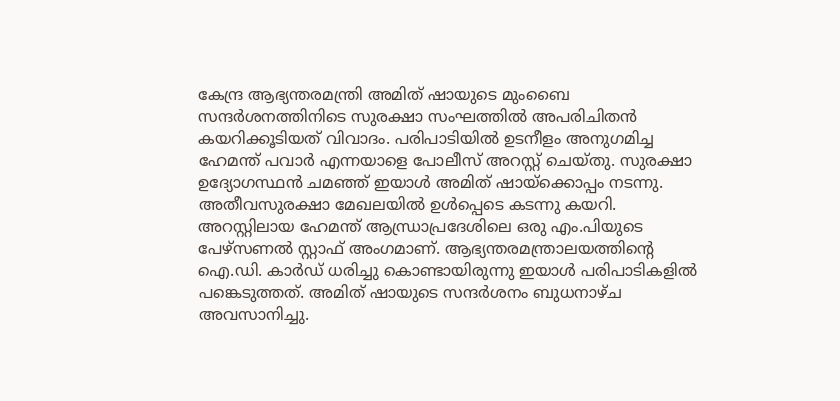കേന്ദ്ര ആഭ്യന്തരമന്ത്രി അമിത് ഷായുടെ മുംബൈ സന്ദർശനത്തിനിടെ സുരക്ഷാ സംഘത്തിൽ അപരിചിതൻ കയറിക്കൂടിയത് വിവാദം. പരിപാടിയിൽ ഉടനീളം അനുഗമിച്ച ഹേമന്ത് പവാർ എന്നയാളെ പോലീസ് അറസ്റ്റ് ചെയ്തു. സുരക്ഷാ ഉദ്യോഗസ്ഥൻ ചമഞ്ഞ് ഇയാൾ അമിത് ഷായ്ക്കൊപ്പം നടന്നു. അതീവസുരക്ഷാ മേഖലയിൽ ഉൾപ്പെടെ കടന്നു കയറി.
അറസ്റ്റിലായ ഹേമന്ത് ആന്ധ്രാപ്രദേശിലെ ഒരു എം.പിയുടെ പേഴ്സണൽ സ്റ്റാഫ് അംഗമാണ്. ആഭ്യന്തരമന്ത്രാലയത്തിൻ്റെ ഐ.ഡി. കാർഡ് ധരിച്ചു കൊണ്ടായിരുന്നു ഇയാൾ പരിപാടികളിൽ പങ്കെടുത്തത്. അമിത് ഷായുടെ സന്ദർശനം ബുധനാഴ്ച അവസാനിച്ചു.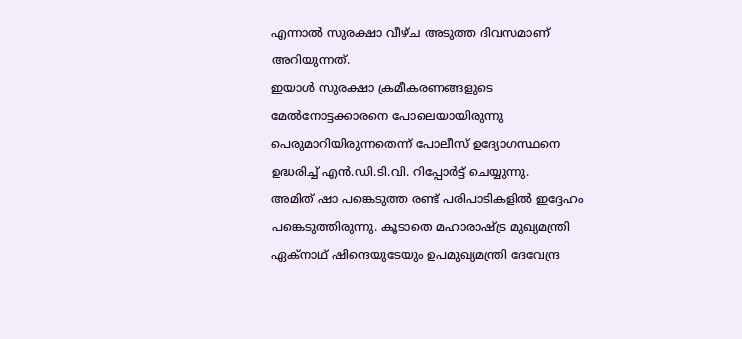എന്നാൽ സുരക്ഷാ വീഴ്ച അടുത്ത ദിവസമാണ് അറിയുന്നത്.
ഇയാൾ സുരക്ഷാ ക്രമീകരണങ്ങളുടെ മേൽനോട്ടക്കാരനെ പോലെയായിരുന്നു പെരുമാറിയിരുന്നതെന്ന് പോലീസ് ഉദ്യോഗസ്ഥനെ ഉദ്ധരിച്ച് എൻ.ഡി.ടി.വി. റിപ്പോർട്ട് ചെയ്യുന്നു.
അമിത് ഷാ പങ്കെടുത്ത രണ്ട് പരിപാടികളിൽ ഇദ്ദേഹം പങ്കെടുത്തിരുന്നു. കൂടാതെ മഹാരാഷ്ട്ര മുഖ്യമന്ത്രി ഏക്നാഥ് ഷിന്ദെയുടേയും ഉപമുഖ്യമന്ത്രി ദേവേന്ദ്ര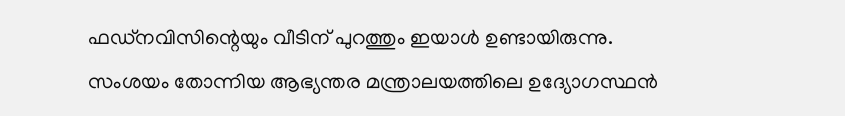ഫഡ്നവിസിന്റെയും വീടിന് പുറത്തും ഇയാൾ ഉണ്ടായിരുന്നു. സംശയം തോന്നിയ ആഭ്യന്തര മന്ത്രാലയത്തിലെ ഉദ്യോഗസ്ഥൻ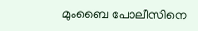മുംബൈ പോലീസിനെ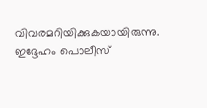വിവരമറിയിക്കുകയായിരുന്നു.
ഇദ്ദേഹം പൊലീസ്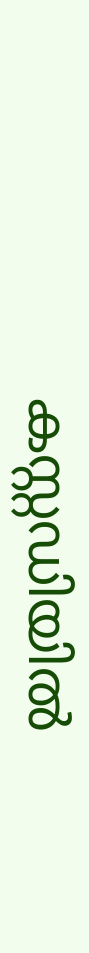കസ്റ്റഡിയിൽ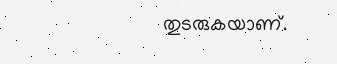തുടരുകയാണ്.